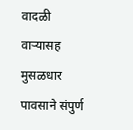वादळी वाऱ्यासह मुसळधार पावसाने संपुर्ण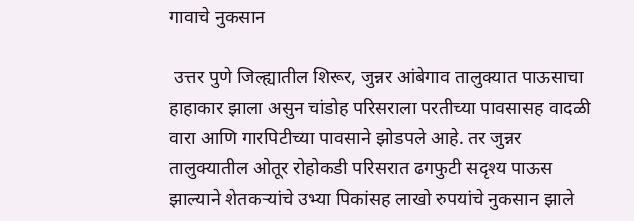गावाचे नुकसान

 उत्तर पुणे जिल्ह्यातील शिरूर, जुन्नर आंबेगाव तालुक्यात पाऊसाचा हाहाकार झाला असुन चांडोह परिसराला परतीच्या पावसासह वादळी वारा आणि गारपिटीच्या पावसाने झोडपले आहे. तर जुन्नर तालुक्यातील ओतूर रोहोकडी परिसरात ढगफुटी सदृश्य पाऊस झाल्याने शेतकऱ्यांचे उभ्या पिकांसह लाखो रुपयांचे नुकसान झाले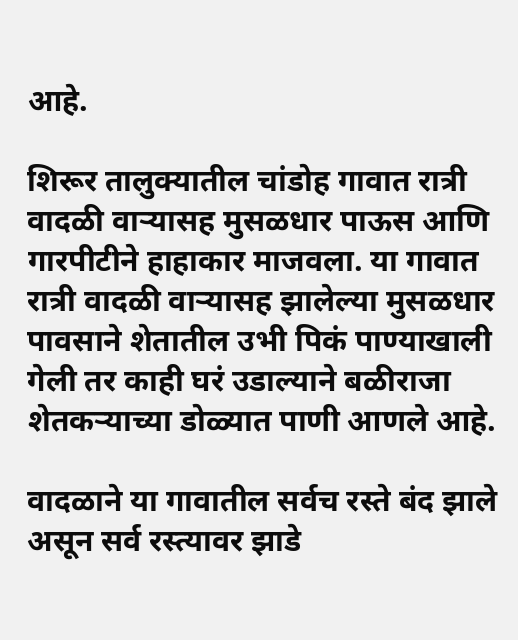आहे.

शिरूर तालुक्यातील चांडोह गावात रात्री वादळी वाऱ्यासह मुसळधार पाऊस आणि गारपीटीने हाहाकार माजवला. या गावात रात्री वादळी वाऱ्यासह झालेल्या मुसळधार पावसाने शेतातील उभी पिकं पाण्याखाली गेली तर काही घरं उडाल्याने बळीराजा शेतकऱ्याच्या डोळ्यात पाणी आणले आहे.

वादळाने या गावातील सर्वच रस्ते बंद झाले असून सर्व रस्त्यावर झाडे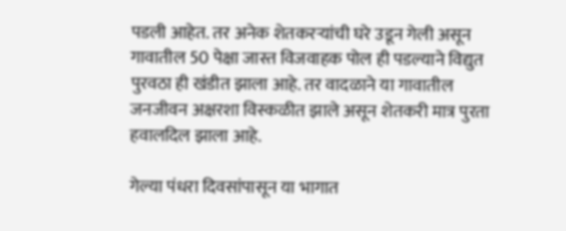पडली आहेत. तर अनेक शेतकरऱ्यांची घरे उडून गेली असून गावातील 50 पेक्षा जास्त विजवाहक पोल ही पडल्याने विद्युत पुरवठा ही खंडीत झाला आहे. तर वादळाने या गावातील जनजीवन अक्षरशा विस्कळीत झाले असून शेतकरी मात्र पुरता हवालदिल झाला आहे.

गेल्या पंधरा दिवसांपासून या भागात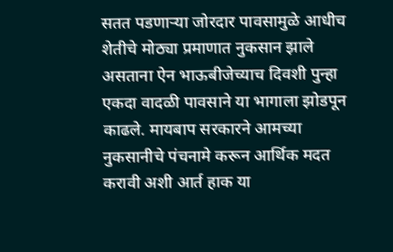सतत पडणाऱ्या जोरदार पावसामुळे आधीच शेतीचे मोठ्या प्रमाणात नुकसान झाले असताना ऐन भाऊबीजेच्याच दिवशी पुन्हा एकदा वादळी पावसाने या भागाला झोडपून काढले. मायबाप सरकारने आमच्या नुकसानीचे पंचनामे करून आर्थिक मदत करावी अशी आर्त हाक या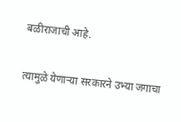बळीराजाची आहे.

त्यामुळे येणाऱ्या सरकारने उभ्या जगाचा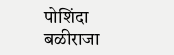पोशिंदा बळीराजा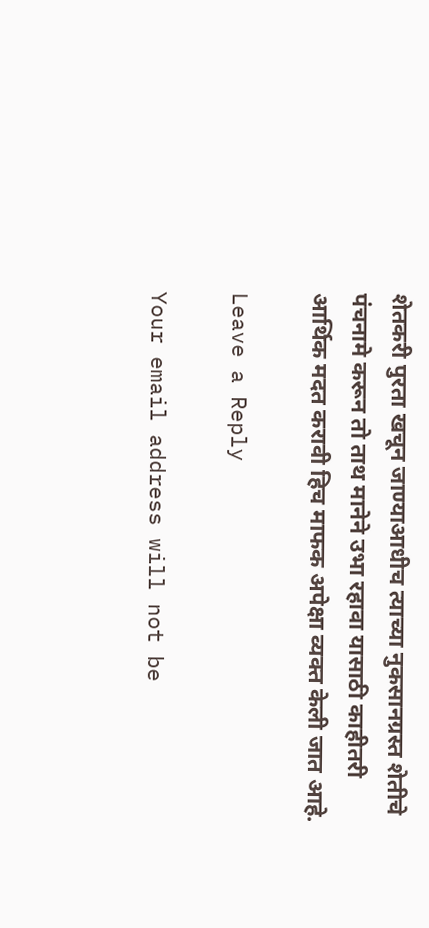शेतकरी पुरता खचून जाण्याआधीच त्याच्या नुकसानग्रस्त शेतीचे पंचनामे करून तो ताथ मानेने उभा रहावा यासाठी काहीतरी आर्थिक मदत करावी हिच माफक अपेक्षा व्यक्त केली जात आहे.

Leave a Reply

Your email address will not be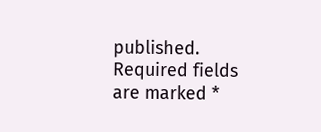published. Required fields are marked *